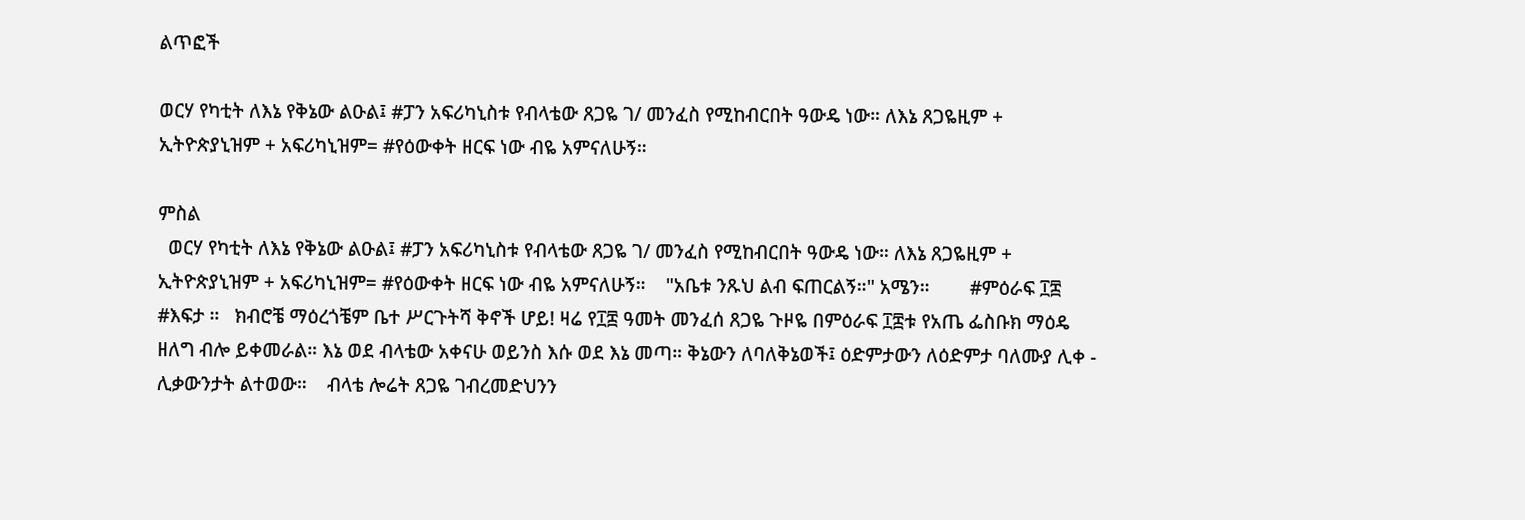ልጥፎች

ወርሃ የካቲት ለእኔ የቅኔው ልዑል፤ #ፓን አፍሪካኒስቱ የብላቴው ጸጋዬ ገ/ መንፈስ የሚከብርበት ዓውዴ ነው። ለእኔ ጸጋዬዚም + ኢትዮጵያኒዝም + አፍሪካኒዝም= #የዕውቀት ዘርፍ ነው ብዬ አምናለሁኝ።

ምስል
  ወርሃ የካቲት ለእኔ የቅኔው ልዑል፤ #ፓን አፍሪካኒስቱ የብላቴው ጸጋዬ ገ/ መንፈስ የሚከብርበት ዓውዴ ነው። ለእኔ ጸጋዬዚም + ኢትዮጵያኒዝም + አፍሪካኒዝም= #የዕውቀት ዘርፍ ነው ብዬ አምናለሁኝ።    "አቤቱ ንጹህ ልብ ፍጠርልኝ።" አሜን።        #ምዕራፍ ፲፰    #እፍታ ።   ክብሮቼ ማዕረጎቼም ቤተ ሥርጉትሻ ቅኖች ሆይ! ዛሬ የ፲፰ ዓመት መንፈሰ ጸጋዬ ጉዞዬ በምዕራፍ ፲፰ቱ የአጤ ፌስቡክ ማዕዴ ዘለግ ብሎ ይቀመራል። እኔ ወደ ብላቴው አቀናሁ ወይንስ እሱ ወደ እኔ መጣ። ቅኔውን ለባለቅኔወች፤ ዕድምታውን ለዕድምታ ባለሙያ ሊቀ - ሊቃውንታት ልተወው።    ብላቴ ሎሬት ጸጋዬ ገብረመድህንን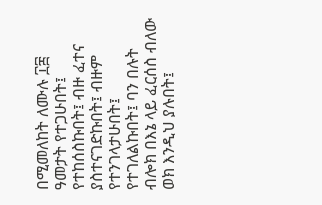በሚመለከት ለሙሉ ፲፰ ዓመታት የተጋሁበት፤ የተከሰስኩበት፤ ብዙ ፈተና ያስተናገድኩበት፤ ብዙም የተንገላታሁበት፤ የተገለልኩበት፤ ባን በሉት ብሎክ በእኔ ላይ ፈርሰስ ብለው ወክ እንዲህ ያሉበት፤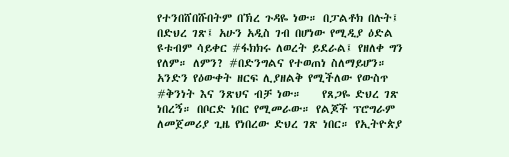የተንበሸበሹበትም በኽረ ጉዳዬ ነው። በፓልቶክ በሉት፤ በድህረ ገጽ፤ አሁን አዲስ ገብ በሆነው የሚዲያ ዕድል ዩቱብም ሳይቀር #ፋክክሩ ለወረት ይደራል፤ የዘለቀ ግን የለም። ለምን? #በድንግልና የተወጠነ ስለማይሆን። አንድን የዕውቀት ዘርፍ ሊያዘልቅ የሚችለው የውስጥ #ቅንነት እና ንጽህና ብቻ ነው።    የጸጋዬ ድህረ ገጽ ነበረኝ። በቦርድ ነበር የሚመራው። የልጆች ፕሮግራም ለመጀመሪያ ጊዜ የነበረው ድህረ ገጽ ነበር። የኢትዮጵያ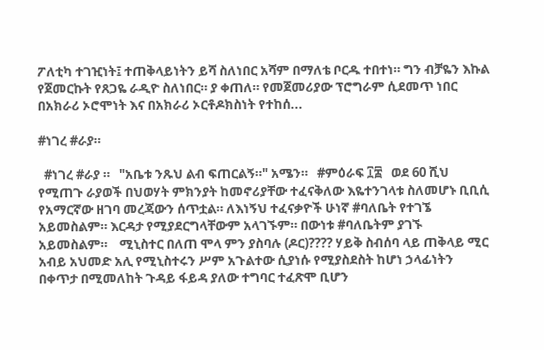ፖለቲካ ተገዢነት፤ ተጠቅላይነትን ይሻ ስለነበር አሻም በማለቴ ቦርዱ ተበተነ። ግን ብቻዬን እኩል የጀመርኩት የጸጋዬ ራዲዮ ስለነበር። ያ ቀጠለ። የመጀመሪያው ፕሮግራም ሲደመጥ ነበር በአክራሪ ኦሮሞነት እና በአክራሪ ኦርቶዶክስነት የተከሰ...

#ነገረ #ራያ።

  #ነገረ #ራያ ።   "አቤቱ ንጹህ ልብ ፍጠርልኝ።" አሜን።   #ምዕራፍ ፲፰   ወደ 60 ሺህ የሚጠጉ ራያወች በህወሃት ምክንያት ከመኖሪያቸው ተፈናቅለው እዬተንገላቱ ስለመሆኑ ቢቢሲ የአማርኛው ዘገባ መረጃውን ሰጥቷል። ለእነኝህ ተፈናቃዮች ሁነኛ #ባለቤት የተገኜ አይመስልም። እርዳታ የሚያደርግላቸውም አላገኙም። በውነቱ #ባለቤትም ያገኙ አይመስልም።    ሚኒስተር በለጠ ሞላ ምን ያስባሉ (ዶር)???? ሃይቅ ስብሰባ ላይ ጠቅላይ ሚር አብይ አህመድ አሊ የሚኒስተሩን ሥም አጉልተው ሲያነሱ የሚያስደስት ከሆነ ኃላፊነትን በቀጥታ በሚመለከት ጉዳይ ፋይዳ ያለው ተግባር ተፈጽሞ ቢሆን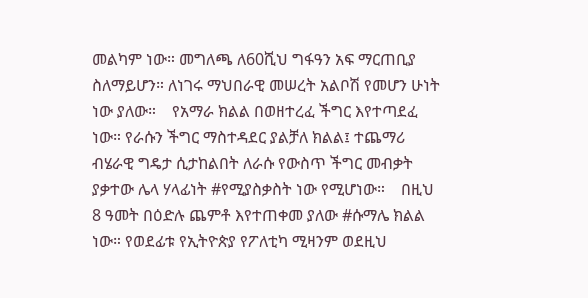መልካም ነው። መግለጫ ለ60ሺህ ግፋዓን አፍ ማርጠቢያ ስለማይሆን። ለነገሩ ማህበራዊ መሠረት አልቦሽ የመሆን ሁነት ነው ያለው።    የአማራ ክልል በወዘተረፈ ችግር እየተጣደፈ ነው። የራሱን ችግር ማስተዳደር ያልቻለ ክልል፤ ተጨማሪ ብሄራዊ ግዴታ ሲታከልበት ለራሱ የውስጥ ችግር መብቃት ያቃተው ሌላ ሃላፊነት #የሚያስቃስት ነው የሚሆነው።    በዚህ 8 ዓመት በዕድሉ ጨምቶ እየተጠቀመ ያለው #ሱማሌ ክልል ነው። የወደፊቱ የኢትዮጵያ የፖለቲካ ሚዛንም ወደዚህ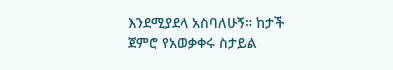እንደሚያደላ አስባለሁኝ። ከታች ጀምሮ የአወቃቀሩ ስታይል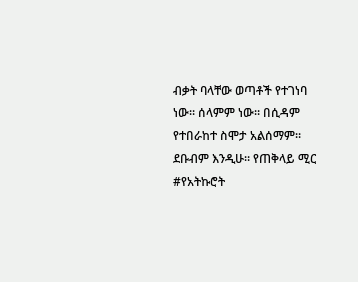ብቃት ባላቸው ወጣቶች የተገነባ ነው። ሰላምም ነው። በሲዳም የተበራከተ ስሞታ አልሰማም። ደቡብም እንዲሁ። የጠቅላይ ሚር #የአትኩሮት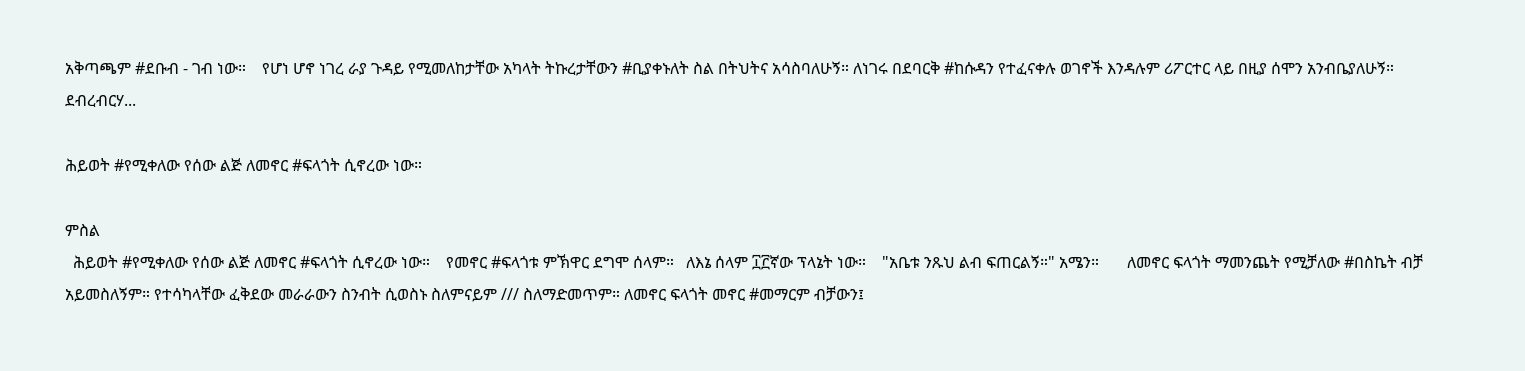አቅጣጫም #ደቡብ - ገብ ነው።    የሆነ ሆኖ ነገረ ራያ ጉዳይ የሚመለከታቸው አካላት ትኩረታቸውን #ቢያቀኑለት ስል በትህትና አሳስባለሁኝ። ለነገሩ በደባርቅ #ከሱዳን የተፈናቀሉ ወገኖች እንዳሉም ሪፖርተር ላይ በዚያ ሰሞን አንብቤያለሁኝ። ደብረብርሃ...

ሕይወት #የሚቀለው የሰው ልጅ ለመኖር #ፍላጎት ሲኖረው ነው።

ምስል
  ሕይወት #የሚቀለው የሰው ልጅ ለመኖር #ፍላጎት ሲኖረው ነው።    የመኖር #ፍላጎቱ ምኽዋር ደግሞ ሰላም።   ለእኔ ሰላም ፲፫ኛው ፕላኔት ነው።    "አቤቱ ንጹህ ልብ ፍጠርልኝ።" አሜን።       ለመኖር ፍላጎት ማመንጨት የሚቻለው #በስኬት ብቻ አይመስለኝም። የተሳካላቸው ፈቅደው መራራውን ስንብት ሲወስኑ ስለምናይም /// ስለማድመጥም። ለመኖር ፍላጎት መኖር #መማርም ብቻውን፤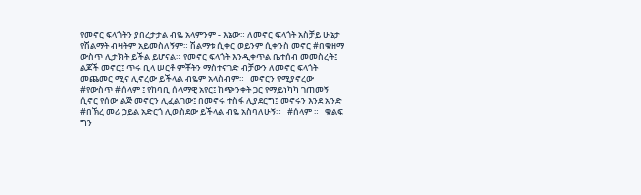የመኖር ፍላጎትን ያበረታታል ብዬ አላምንም - እኔው። ለመኖር ፍላጎት አስቻይ ሁኔታ የሽልማት ብዛትም አይመስለኝም። ሽልማቱ ሲቀር ወይንም ሲቀንስ መኖር #በቁዘማ ውስጥ ሊታክት ይችል ይሆናል። የመኖር ፍላጎት እንዲቀጥል ቤተሰብ መመስረት፤ ልጆች መኖር፤ ጥሩ ቢላ ሠርቶ ምቾትን ማስተናገድ ብቻውን ለመኖር ፍላጎት መጨመር ሚና ሊኖረው ይችላል ብዬም አላስብም።   መኖርን የሚያኖረው #የውስጥ #ሰላም ፤ የከባቢ ሰላማዊ አየር፤ ከጭንቀት ጋር የማይነካካ ገጠመኝ ሲኖር የሰው ልጅ መኖርን ሊፈልገው፤ በመኖሩ ተስፋ ሊያደርግ፤ መኖሩን እንደ አንድ #በኽረ መሪ ኃይል አድርጎ ሊወስደው ይችላል ብዬ አስባለሁኝ።   #ሰላም ።   ቁልፍ ግን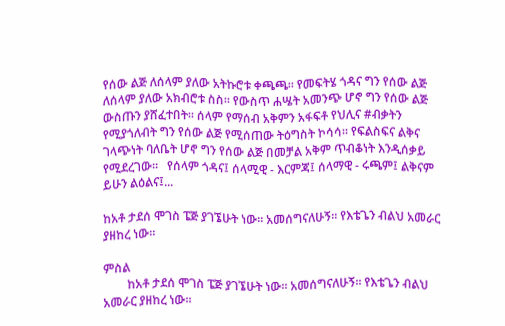የሰው ልጅ ለሰላም ያለው አትኩሮቱ ቀጫጫ። የመፍትሄ ጎዳና ግን የሰው ልጅ ለሰላም ያለው አክብሮቱ ስስ። የውስጥ ሐሤት አመንጭ ሆኖ ግን የሰው ልጅ ውስጡን ያሸፈተበት። ሰላም የማሰብ አቅምን አፋፍቶ የህሊና #ብቃትን የሚያጎለብት ግን የሰው ልጅ የሚሰጠው ትዕግስት ኮሳሳ። የፍልስፍና ልቅና ገላጭነት ባለቤት ሆኖ ግን የሰው ልጅ በመቻል አቅም ጥብቆነት እንዲሰቃይ የሚደረገው።   የሰላም ጎዳና፤ ሰላሚዊ - እርምጃ፤ ሰላማዊ - ሩጫም፤ ልቅናም ይሁን ልዕልና፤...

ከአቶ ታደሰ ሞገስ ፔጅ ያገኜሁት ነው። አመሰግናለሁኝ። የእቴጌን ብልህ አመራር ያዘከረ ነው።

ምስል
        ከአቶ ታደሰ ሞገስ ፔጅ ያገኜሁት ነው። አመሰግናለሁኝ። የእቴጌን ብልህ አመራር ያዘከረ ነው።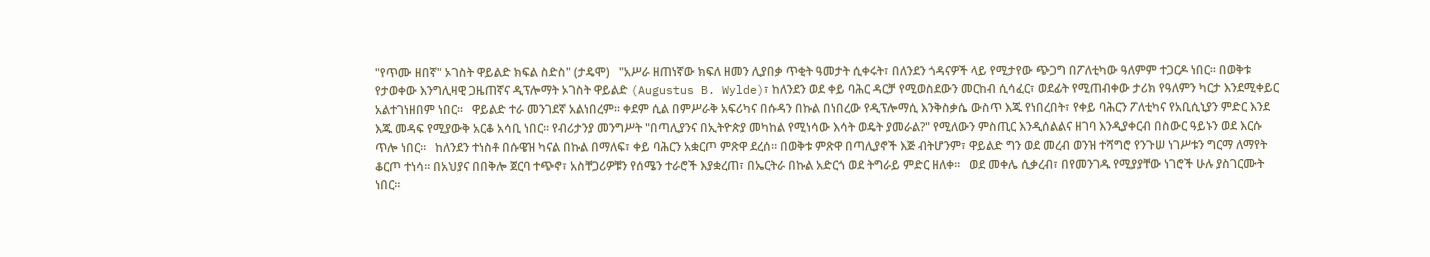"የጥሙ ዘበኛ" ኦገስት ዋይልድ ክፍል ስድስ" (ታዴሞ)   "አሥራ ዘጠነኛው ክፍለ ዘመን ሊያበቃ ጥቂት ዓመታት ሲቀሩት፣ በለንደን ጎዳናዎች ላይ የሚታየው ጭጋግ በፖለቲካው ዓለምም ተጋርዶ ነበር። በወቅቱ የታወቀው እንግሊዛዊ ጋዜጠኛና ዲፕሎማት ኦገስት ዋይልድ (Augustus B. Wylde)፣ ከለንደን ወደ ቀይ ባሕር ዳርቻ የሚወስደውን መርከብ ሲሳፈር፣ ወደፊት የሚጠብቀው ታሪክ የዓለምን ካርታ እንደሚቀይር አልተገነዘበም ነበር።   ዋይልድ ተራ መንገደኛ አልነበረም። ቀደም ሲል በምሥራቅ አፍሪካና በሱዳን በኩል በነበረው የዲፕሎማሲ እንቅስቃሴ ውስጥ እጁ የነበረበት፣ የቀይ ባሕርን ፖለቲካና የአቢሲኒያን ምድር እንደ እጁ መዳፍ የሚያውቅ አርቆ አሳቢ ነበር። የብሪታንያ መንግሥት "በጣሊያንና በኢትዮጵያ መካከል የሚነሳው እሳት ወዴት ያመራል?" የሚለውን ምስጢር እንዲሰልልና ዘገባ እንዲያቀርብ በስውር ዓይኑን ወደ እርሱ ጥሎ ነበር።   ከለንደን ተነስቶ በሱዌዝ ካናል በኩል በማለፍ፣ ቀይ ባሕርን አቋርጦ ምጽዋ ደረሰ። በወቅቱ ምጽዋ በጣሊያኖች እጅ ብትሆንም፣ ዋይልድ ግን ወደ መረብ ወንዝ ተሻግሮ የንጉሠ ነገሥቱን ግርማ ለማየት ቆርጦ ተነሳ። በአህያና በበቅሎ ጀርባ ተጭኖ፣ አስቸጋሪዎቹን የሰሜን ተራሮች እያቋረጠ፣ በኤርትራ በኩል አድርጎ ወደ ትግራይ ምድር ዘለቀ።   ወደ መቀሌ ሲቃረብ፣ በየመንገዱ የሚያያቸው ነገሮች ሁሉ ያስገርሙት ነበር።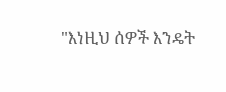"እነዚህ ሰዎች እንዴት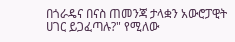በጎራዴና በናስ ጠመንጃ ታላቋን አውሮፓዊት ሀገር ይጋፈጣሉ?" የሚለው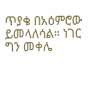ጥያቄ በአዕምሮው ይመላለሳል። ነገር ግን መቀሌ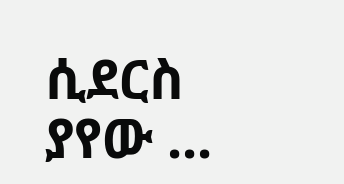ሲደርስ ያየው ...